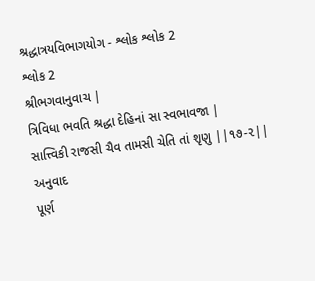શ્રદ્ધાત્રયવિભાગયોગ - શ્લોક શ્લોક 2
શ્લોક 2
શ્રીભગવાનુવાચ |
ત્રિવિધા ભવતિ શ્રદ્ધા દેહિનાં સા સ્વભાવજા |
સાત્ત્વિકી રાજસી ચૈવ તામસી ચેતિ તાં શૃણુ ||૧૭-૨||
અનુવાદ
પૂર્ણ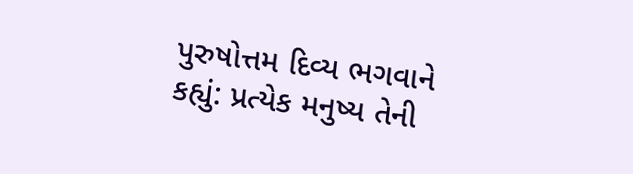પુરુષોત્તમ દિવ્ય ભગવાને કહ્યું: પ્રત્યેક મનુષ્ય તેની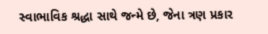સ્વાભાવિક શ્રદ્ધા સાથે જન્મે છે, જેના ત્રણ પ્રકાર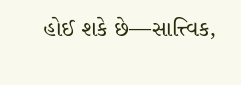હોઈ શકે છે—સાત્ત્વિક,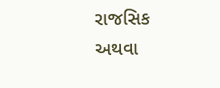રાજસિક અથવા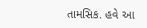તામસિક. હવે આ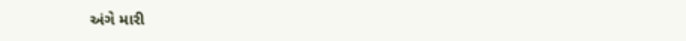અંગે મારી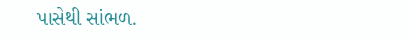પાસેથી સાંભળ.